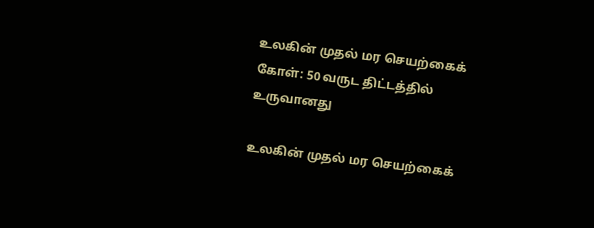உலகின் முதல் மர செயற்கைக் கோள்: 50 வருட திட்டத்தில் உருவானது

உலகின் முதல் மர செயற்கைக்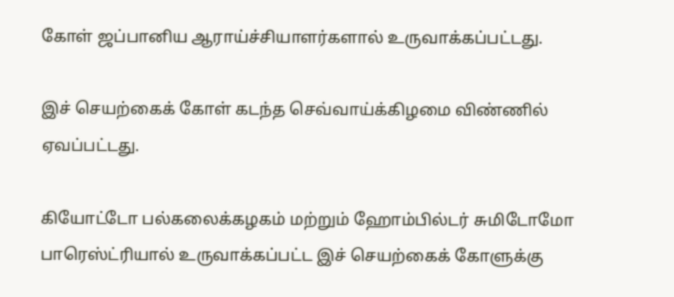கோள் ஜப்பானிய ஆராய்ச்சியாளர்களால் உருவாக்கப்பட்டது.

இச் செயற்கைக் கோள் கடந்த செவ்வாய்க்கிழமை விண்ணில் ஏவப்பட்டது.

கியோட்டோ பல்கலைக்கழகம் மற்றும் ஹோம்பில்டர் சுமிடோமோ பாரெஸ்ட்ரியால் உருவாக்கப்பட்ட இச் செயற்கைக் கோளுக்கு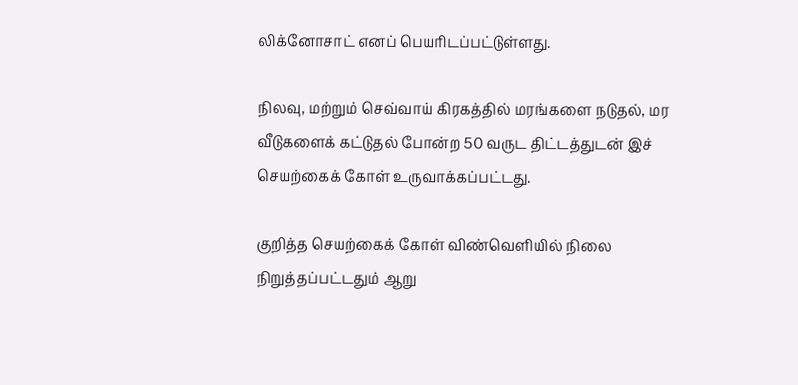லிக்னோசாட் எனப் பெயரிடப்பட்டுள்ளது.

நிலவு, மற்றும் செவ்வாய் கிரகத்தில் மரங்களை நடுதல், மர வீடுகளைக் கட்டுதல் போன்ற 50 வருட திட்டத்துடன் இச் செயற்கைக் கோள் உருவாக்கப்பட்டது.

குறித்த செயற்கைக் கோள் விண்வெளியில் நிலை நிறுத்தப்பட்டதும் ஆறு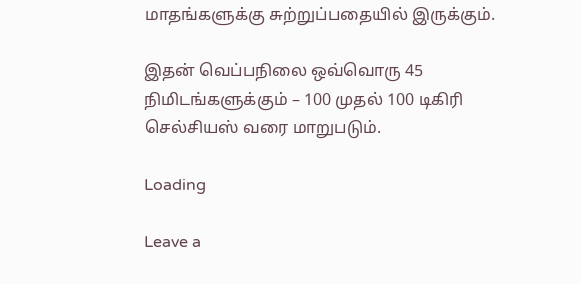மாதங்களுக்கு சுற்றுப்பதையில் இருக்கும்.

இதன் வெப்பநிலை ஒவ்வொரு 45 நிமிடங்களுக்கும் – 100 முதல் 100 டிகிரி செல்சியஸ் வரை மாறுபடும்.

Loading

Leave a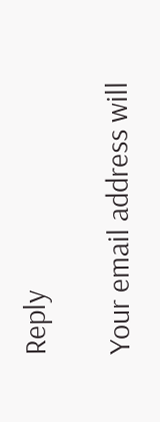Reply

Your email address will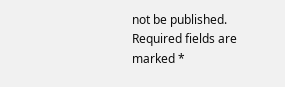not be published. Required fields are marked *